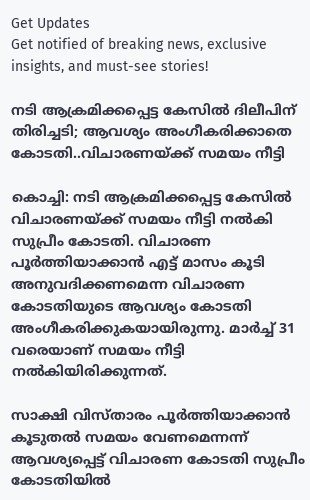Get Updates
Get notified of breaking news, exclusive insights, and must-see stories!

നടി ആക്രമിക്കപ്പെട്ട കേസിൽ ദിലീപിന് തിരിച്ചടി; ആവശ്യം അംഗീകരിക്കാതെ കോടതി..വിചാരണയ്ക്ക് സമയം നീട്ടി

കൊച്ചി: നടി ആക്രമിക്കപ്പെട്ട കേസിൽ വിചാരണയ്ക്ക് സമയം നീട്ടി നൽകി സുപ്രീം കോടതി. വിചാരണ പൂർത്തിയാക്കാൻ എട്ട് മാസം കൂടി അനുവദിക്കണമെന്ന വിചാരണ കോടതിയുടെ ആവശ്യം കോടതി അംഗീകരിക്കുകയായിരുന്നു. മാർച്ച് 31 വരെയാണ് സമയം നീട്ടി നൽകിയിരിക്കുന്നത്.

സാക്ഷി വിസ്താരം പൂർത്തിയാക്കാൻ കൂടുതൽ സമയം വേണമെന്നന്ന് ആവശ്യപ്പെട്ട് വിചാരണ കോടതി സുപ്രീം കോടതിയിൽ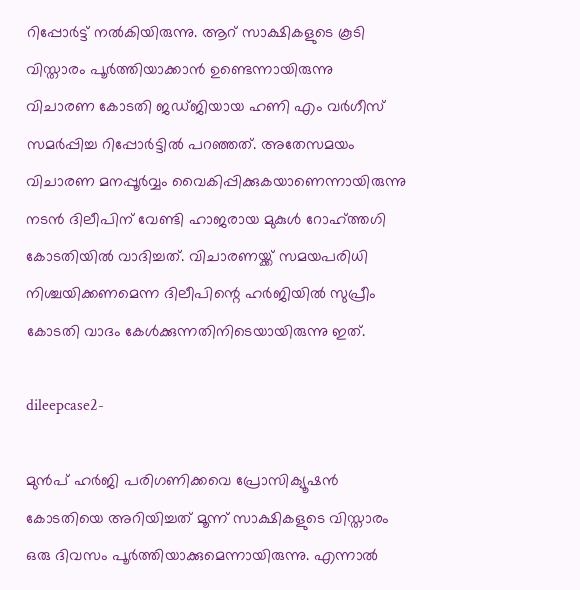റിപ്പോർട്ട് നൽകിയിരുന്നു. ആറ് സാക്ഷികളുടെ കൂടി വിസ്താരം പൂർത്തിയാക്കാൻ ഉണ്ടെന്നായിരുന്നു വിചാരണ കോടതി ജഡ്ജിയായ ഹണി എം വർഗീസ് സമർപ്പിച്ച റിപ്പോർട്ടിൽ പറഞ്ഞത്. അതേസമയം വിചാരണ മനപ്പൂർവ്വം വൈകിപ്പിക്കുകയാണെന്നായിരുന്നു നടൻ ദിലീപിന് വേണ്ടി ഹാജരായ മുകുൾ റോഹ്ത്തഗി കോടതിയിൽ വാദിച്ചത്. വിചാരണയ്ക്ക് സമയപരിധി നിശ്ചയിക്കണമെന്ന ദിലീപിന്റെ ഹർജിയിൽ സുപ്രീം കോടതി വാദം കേൾക്കുന്നതിനിടെയായിരുന്നു ഇത്.

dileepcase2-

മുൻപ് ഹർജി പരിഗണിക്കവെ പ്രോസിക്യൂഷൻ കോടതിയെ അറിയിച്ചത് മൂന്ന് സാക്ഷികളുടെ വിസ്താരം ഒരു ദിവസം പൂർത്തിയാക്കുമെന്നായിരുന്നു. എന്നാൽ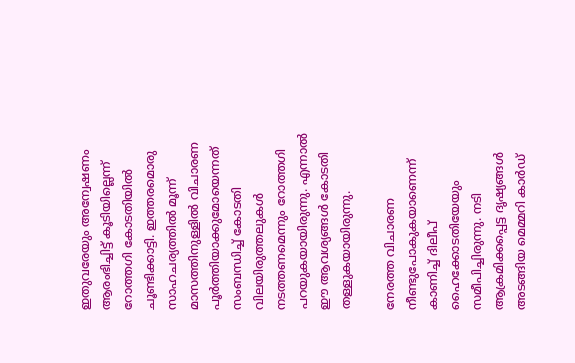ഇതുവരേയും അന്വേഷണം ആരംഭിച്ചിട്ട് കൂടിയില്ലെന്ന് റോത്തഗി കോടതിയിൽ ചൂണ്ടിക്കാട്ടി. ഇത്തരമൊരു സാഹചര്യത്തിൽ മൂന്ന് മാസത്തിനുള്ളിൽ വിചാരണ പൂർത്തിയാക്കുമോയെന്നത് സംബന്ധിച്ച് കോടതി വിലയിരുത്തലുകൾ നടത്തണമെന്നും റോത്തഗി പറയുകയായിരുന്നു. എന്നാൽ ഈ ആവശ്യങ്ങൾ കോടതി തള്ളുകയായിരുന്നു.

നേരത്ത വിചാരണ നീണ്ടുപോകുകയാണെന്ന് കാണിച്ച് ദിലീപ് ഹൈക്കോടതിയേയും സമീപിച്ചിരുന്നു. നടി ആക്രമിക്കപ്പെട്ട ദൃഷ്യങ്ങൾ അടങ്ങിയ മെമ്മറി കാർഡ്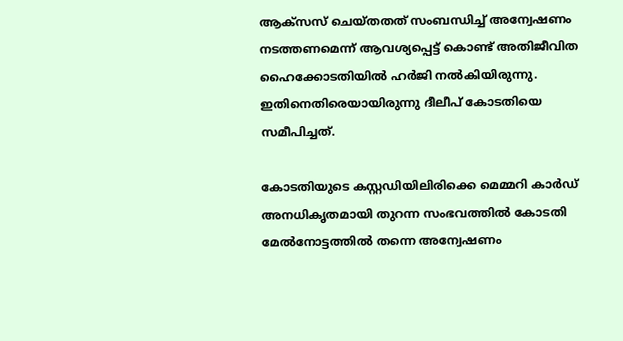ആക്സസ് ചെയ്തതത് സംബന്ധിച്ച് അന്വേഷണം നടത്തണമെന്ന് ആവശ്യപ്പെട്ട് കൊണ്ട് അതിജീവിത ഹൈക്കോടതിയിൽ ഹർജി നൽകിയിരുന്നു. ഇതിനെതിരെയായിരുന്നു ദീലീപ് കോടതിയെ സമീപിച്ചത്.

കോടതിയുടെ കസ്റ്റഡിയിലിരിക്കെ മെമ്മറി കാർഡ് അനധികൃതമായി തുറന്ന സംഭവത്തിൽ കോടതി മേൽനോട്ടത്തിൽ തന്നെ അന്വേഷണം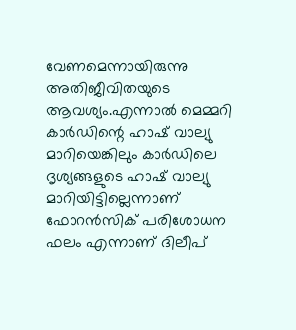വേണമെന്നായിരുന്നു അതിജീവിതയുടെ ആവശ്യം.എന്നാൽ മെമ്മറി കാർഡിന്റെ ഹാഷ് വാല്യു മാറിയെങ്കിലും കാർഡിലെ ദൃശ്യങ്ങളുടെ ഹാഷ് വാല്യു മാറിയിട്ടില്ലെന്നാണ് ഫോറൻസിക് പരിശോധന ഫലം എന്നാണ് ദിലീപ്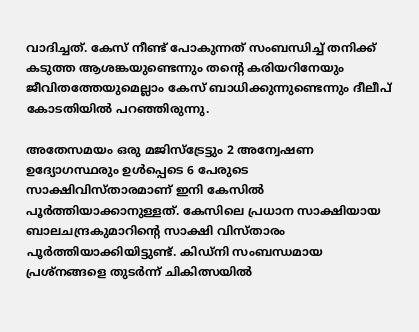വാദിച്ചത്. കേസ് നീണ്ട് പോകുന്നത് സംബന്ധിച്ച് തനിക്ക് കടുത്ത ആശങ്കയുണ്ടെന്നും തന്റെ കരിയറിനേയും ജീവിതത്തേയുമെല്ലാം കേസ് ബാധിക്കുന്നുണ്ടെന്നും ദീലീപ് കോടതിയിൽ പറഞ്ഞിരുന്നു.

അതേസമയം ഒരു മജിസ്ട്രേട്ടും 2 അന്വേഷണ ഉദ്യോഗസ്ഥരും ഉൾപ്പെടെ 6 പേരുടെ സാക്ഷിവിസ്താരമാണ് ഇനി കേസിൽ പൂർത്തിയാക്കാനുള്ളത്. കേസിലെ പ്രധാന സാക്ഷിയായ ബാലചന്ദ്രകുമാറിന്റെ സാക്ഷി വിസ്താരം പൂർത്തിയാക്കിയിട്ടുണ്ട്. കിഡ്നി സംബന്ധമായ പ്രശ്നങ്ങളെ തുടർന്ന് ചികിത്സയിൽ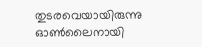തുടരവെയായിരുന്നു ഓൺലൈനായി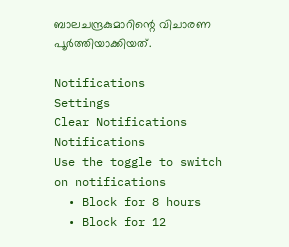ബാലചന്ദ്രകുമാറിന്റെ വിചാരണ പൂർത്തിയാക്കിയത്.

Notifications
Settings
Clear Notifications
Notifications
Use the toggle to switch on notifications
  • Block for 8 hours
  • Block for 12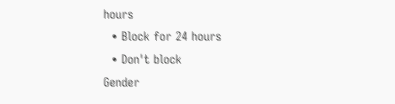hours
  • Block for 24 hours
  • Don't block
Gender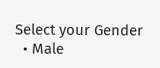Select your Gender
  • Male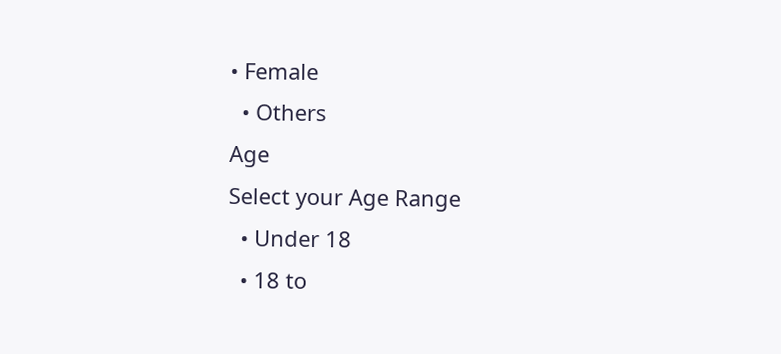• Female
  • Others
Age
Select your Age Range
  • Under 18
  • 18 to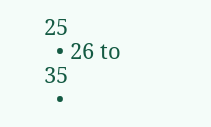25
  • 26 to 35
  •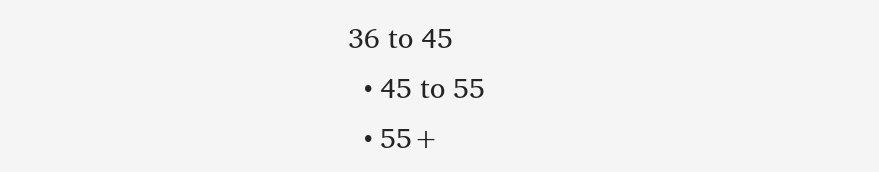36 to 45
  • 45 to 55
  • 55+